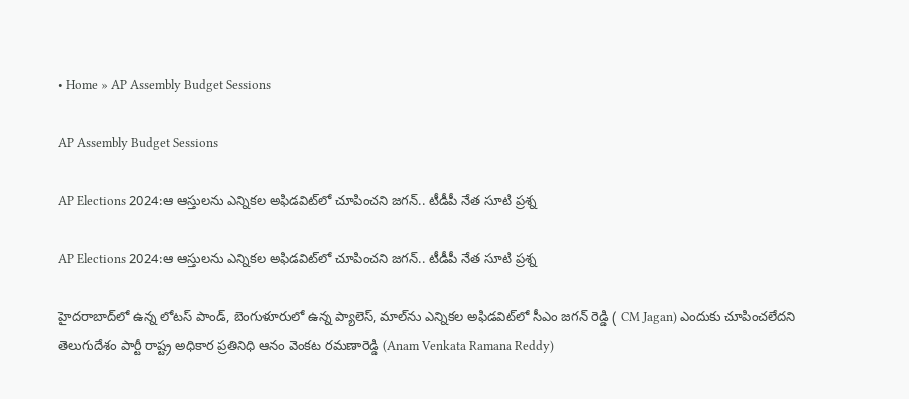• Home » AP Assembly Budget Sessions

AP Assembly Budget Sessions

AP Elections 2024:ఆ ఆస్తులను ఎన్నికల అఫిడవిట్‌లో చూపించని జగన్.. టీడీపీ నేత సూటి ప్రశ్న

AP Elections 2024:ఆ ఆస్తులను ఎన్నికల అఫిడవిట్‌లో చూపించని జగన్.. టీడీపీ నేత సూటి ప్రశ్న

హైదరాబాద్‌లో ఉన్న లోటస్ పాండ్, బెంగుళూరులో ఉన్న ప్యాలెస్, మాల్‌ను ఎన్నికల అఫిడవిట్‌లో సీఎం జగన్ రెడ్డి ( CM Jagan) ఎందుకు చూపించలేదని తెలుగుదేశం పార్టీ రాష్ట్ర అధికార ప్రతినిధి ఆనం వెంకట రమణారెడ్డి (Anam Venkata Ramana Reddy)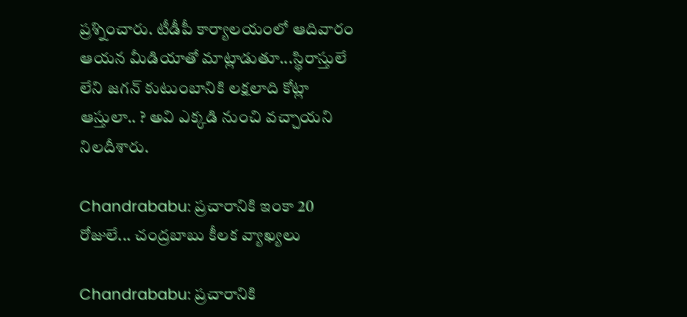ప్రశ్నించారు. టీడీపీ కార్యాలయంలో ఆదివారం ఆయన మీడియాతో మాట్లాడుతూ...స్థిరాస్తులే లేని జగన్ కుటుంబానికి లక్షలాది కోట్లా ఆస్తులా.. ? అవి ఎక్కడి నుంచి వచ్చాయని నిలదీశారు.

Chandrababu: ప్రచారానికి ఇంకా 20 రోజులే... చంద్రబాబు కీలక వ్యాఖ్యలు

Chandrababu: ప్రచారానికి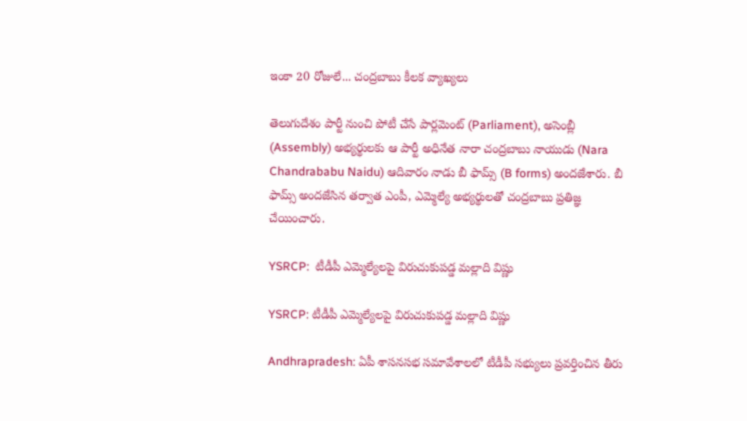ఇంకా 20 రోజులే... చంద్రబాబు కీలక వ్యాఖ్యలు

తెలుగుదేశం పార్టీ నుంచి పోటీ చేసే పార్లమెంట్ (Parliament), అసెంబ్లీ (Assembly) అభ్యర్థులకు ఆ పార్టీ అధినేత నారా చంద్రబాబు నాయుడు (Nara Chandrababu Naidu) ఆదివారం నాడు బీ ఫామ్స్ (B forms) అందజేశారు. బీ ఫామ్స్ అందజేసిన తర్వాత ఎంపీ, ఎమ్మెల్యే అభ్యర్థులతో చంద్రబాబు ప్రతిజ్ఞ చేయించారు.

YSRCP:  టీడీపీ ఎమ్మెల్యేలపై విరుచుకుపడ్డ మల్లాది విష్ణు

YSRCP: టీడీపీ ఎమ్మెల్యేలపై విరుచుకుపడ్డ మల్లాది విష్ణు

Andhrapradesh: ఏపీ శాసనసభ సమావేశాలలో టీడీపీ సభ్యులు ప్రవర్తించిన తీరు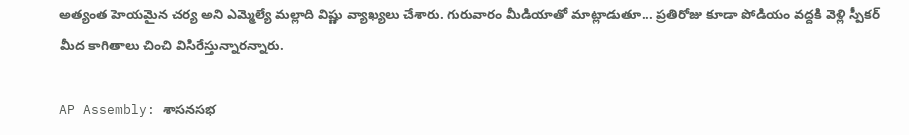అత్యంత హెయమైన చర్య అని ఎమ్మెల్యే మల్లాది విష్ణు వ్యాఖ్యలు చేశారు. గురువారం మీడియాతో మాట్లాడుతూ... ప్రతిరోజు కూడా పోడియం వద్దకి వెళ్లి స్పీకర్ మీద కాగితాలు చించి విసిరేస్తున్నారన్నారు.

AP Assembly: శాసనసభ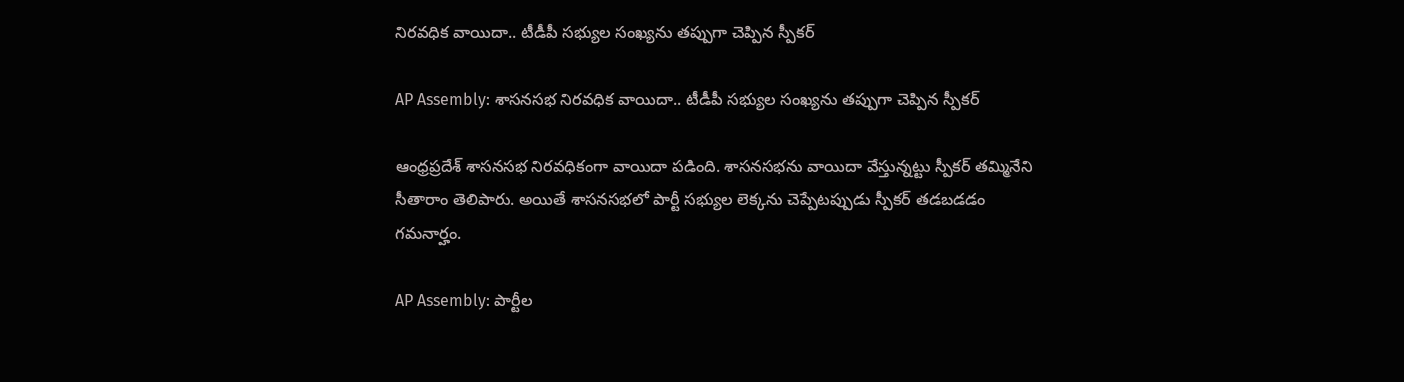నిరవధిక వాయిదా.. టీడీపీ సభ్యుల సంఖ్యను తప్పుగా చెప్పిన స్పీకర్

AP Assembly: శాసనసభ నిరవధిక వాయిదా.. టీడీపీ సభ్యుల సంఖ్యను తప్పుగా చెప్పిన స్పీకర్

ఆంధ్రప్రదేశ్ శాసనసభ నిరవధికంగా వాయిదా పడింది. శాసనసభను వాయిదా వేస్తున్నట్టు స్పీకర్ తమ్మినేని సీతారాం తెలిపారు. అయితే శాసనసభలో పార్టీ సభ్యుల లెక్కను చెప్పేటప్పుడు స్పీకర్ తడబడడం గమనార్హం.

AP Assembly: పార్టీల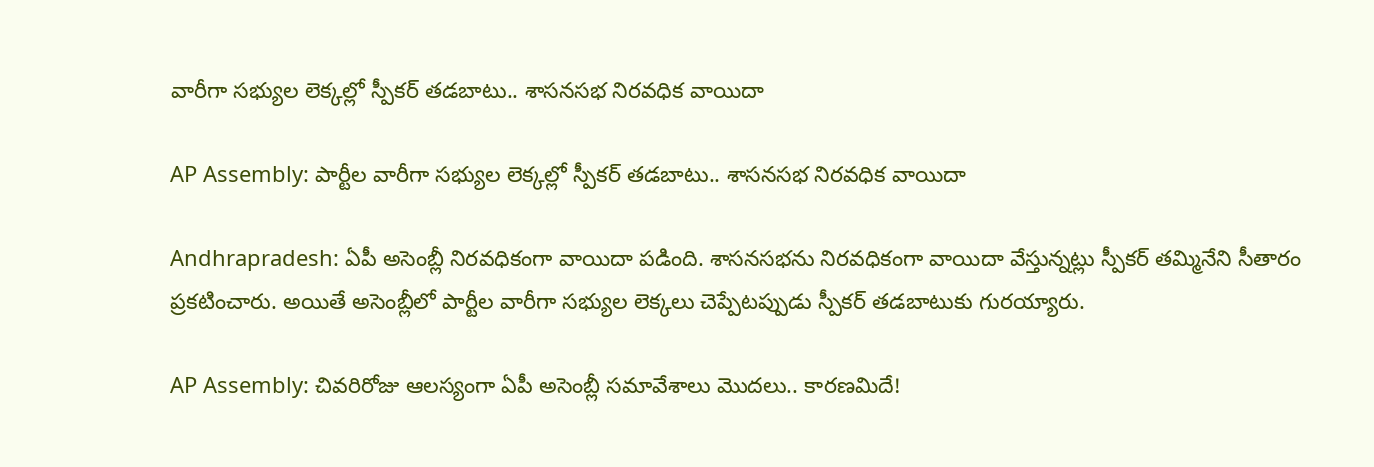వారీగా సభ్యుల లెక్కల్లో స్పీకర్ తడబాటు.. శాసనసభ నిరవధిక వాయిదా

AP Assembly: పార్టీల వారీగా సభ్యుల లెక్కల్లో స్పీకర్ తడబాటు.. శాసనసభ నిరవధిక వాయిదా

Andhrapradesh: ఏపీ అసెంబ్లీ నిరవధికంగా వాయిదా పడింది. శాసనసభను నిరవధికంగా వాయిదా వేస్తున్నట్లు స్పీకర్ తమ్మినేని సీతారం ప్రకటించారు. అయితే అసెంబ్లీలో పార్టీల వారీగా సభ్యుల లెక్కలు చెప్పేటప్పుడు స్పీకర్ తడబాటుకు గురయ్యారు.

AP Assembly: చివరిరోజు ఆలస్యంగా ఏపీ అసెంబ్లీ సమావేశాలు మొదలు.. కారణమిదే!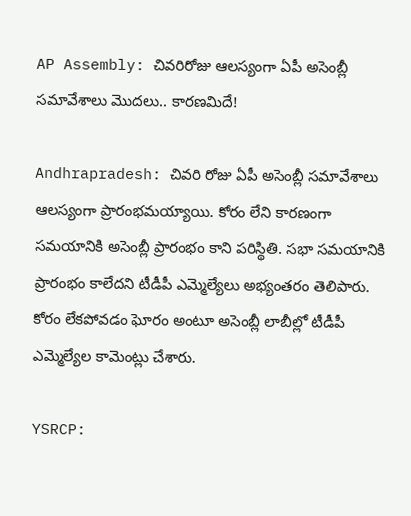AP Assembly: చివరిరోజు ఆలస్యంగా ఏపీ అసెంబ్లీ సమావేశాలు మొదలు.. కారణమిదే!

Andhrapradesh: చివరి రోజు ఏపీ అసెంబ్లీ సమావేశాలు ఆలస్యంగా ప్రారంభమయ్యాయి. కోరం లేని కారణంగా సమయానికి అసెంబ్లీ ప్రారంభం కాని పరిస్థితి. సభా సమయానికి ప్రారంభం కాలేదని టీడీపీ ఎమ్మెల్యేలు అభ్యంతరం తెలిపారు. కోరం లేకపోవడం ఘోరం అంటూ అసెంబ్లీ లాబీల్లో టీడీపీ ఎమ్మెల్యేల కామెంట్లు చేశారు.

YSRCP: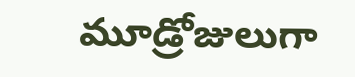మూడ్రోజులుగా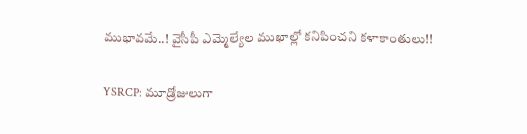ముభావమే..! వైసీపీ ఎమ్మెల్యేల ముఖాల్లో కనిపించని కళాకాంతులు!!

YSRCP: మూడ్రోజులుగా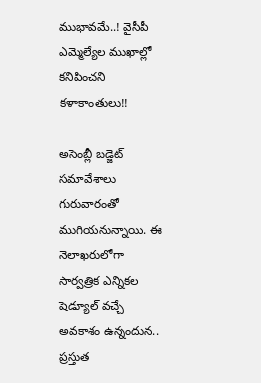ముభావమే..! వైసీపీ ఎమ్మెల్యేల ముఖాల్లో కనిపించని కళాకాంతులు!!

అసెంబ్లీ బడ్జెట్‌ సమావేశాలు గురువారంతో ముగియనున్నాయి. ఈ నెలాఖరులోగా సార్వత్రిక ఎన్నికల షెడ్యూల్‌ వచ్చే అవకాశం ఉన్నందున.. ప్రస్తుత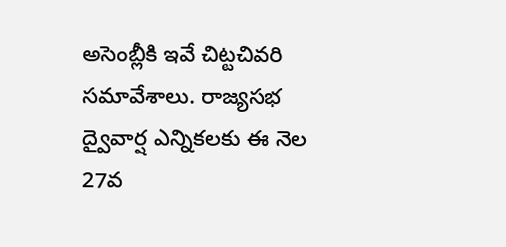అసెంబ్లీకి ఇవే చిట్టచివరి సమావేశాలు. రాజ్యసభ ద్వైవార్ష ఎన్నికలకు ఈ నెల 27వ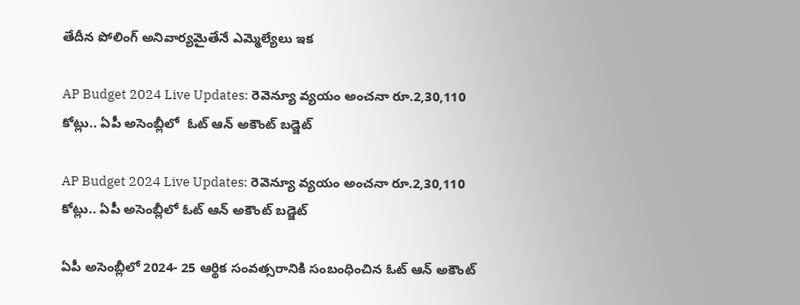తేదీన పోలింగ్‌ అనివార్యమైతేనే ఎమ్మెల్యేలు ఇక

AP Budget 2024 Live Updates: రెవెన్యూ వ్యయం అంచనా రూ.2,30,110 కోట్లు.. ఏపీ అసెంబ్లీలో  ఓట్ ఆన్ అకౌంట్ బడ్జెట్

AP Budget 2024 Live Updates: రెవెన్యూ వ్యయం అంచనా రూ.2,30,110 కోట్లు.. ఏపీ అసెంబ్లీలో ఓట్ ఆన్ అకౌంట్ బడ్జెట్

ఏపీ అసెంబ్లీలో 2024- 25 ఆర్థిక సంవత్సరానికి సంబంధించిన ఓట్‌ ఆన్ అకౌంట్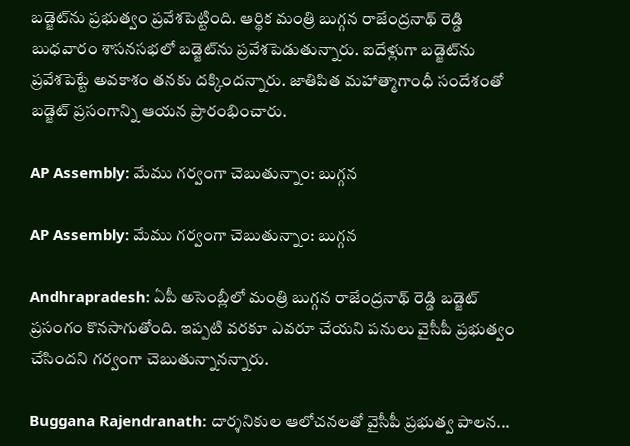బడ్జెట్‌ను ప్రభుత్వం ప్రవేశపెట్టింది. ఆర్థిక మంత్రి బుగ్గన రాజేంద్రనాథ్‌ రెడ్డి బుధవారం శాసనసభలో బడ్జెట్‌ను ప్రవేశపెడుతున్నారు. ఐదేళ్లుగా బడ్జెట్‌ను ప్రవేశపెట్టే అవకాశం తనకు దక్కిందన్నారు. జాతిపిత మహాత్మాగాంధీ సందేశంతో బడ్జెట్ ప్రసంగాన్ని ఆయన ప్రారంభించారు.

AP Assembly: మేము గర్వంగా చెబుతున్నాం: బుగ్గన

AP Assembly: మేము గర్వంగా చెబుతున్నాం: బుగ్గన

Andhrapradesh: ఏపీ అసెంబ్లీలో మంత్రి బుగ్గన రాజేంద్రనాథ్‌ రెడ్డి బడ్జెట్ ప్రసంగం కొనసాగుతోంది. ఇప్పటి వరకూ ఎవరూ చేయని పనులు వైసీపీ ప్రభుత్వం చేసిందని గర్వంగా చెబుతున్నానన్నారు.

Buggana Rajendranath: దార్శనికుల ఆలోచనలతో వైసీపీ ప్రభుత్వ పాలన...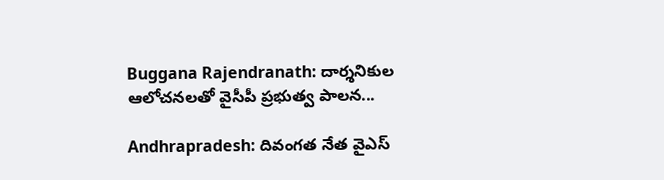Buggana Rajendranath: దార్శనికుల ఆలోచనలతో వైసీపీ ప్రభుత్వ పాలన...

Andhrapradesh: దివంగత నేత వైఎస్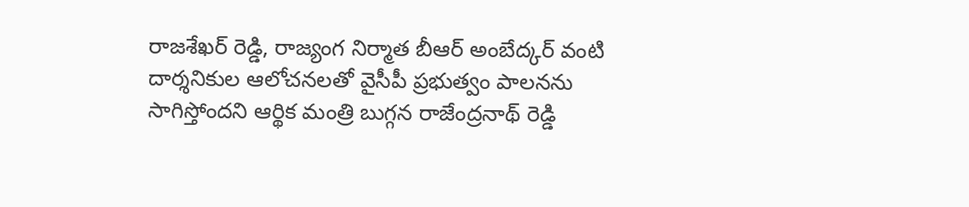రాజశేఖర్‌ రెడ్డి, రాజ్యంగ నిర్మాత బీఆర్ అంబేద్కర్ వంటి దార్శనికుల ఆలోచనలతో వైసీపీ ప్రభుత్వం పాలనను సాగిస్తోందని ఆర్థిక మంత్రి బుగ్గన రాజేంద్రనాథ్ రెడ్డి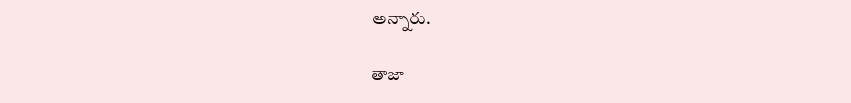అన్నారు.

తాజా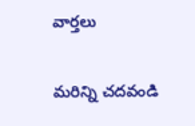వార్తలు

మరిన్ని చదవండి